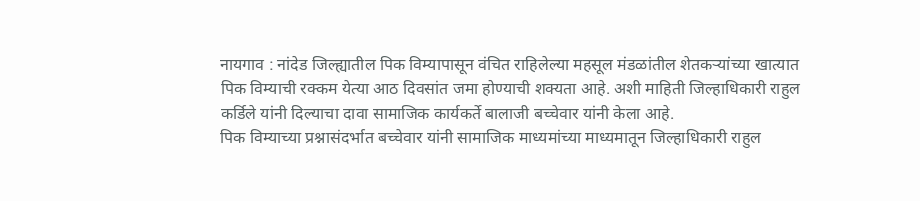नायगाव : नांदेड जिल्ह्यातील पिक विम्यापासून वंचित राहिलेल्या महसूल मंडळांतील शेतकऱ्यांच्या खात्यात पिक विम्याची रक्कम येत्या आठ दिवसांत जमा होण्याची शक्यता आहे. अशी माहिती जिल्हाधिकारी राहुल कर्डिले यांनी दिल्याचा दावा सामाजिक कार्यकर्ते बालाजी बच्चेवार यांनी केला आहे.
पिक विम्याच्या प्रश्नासंदर्भात बच्चेवार यांनी सामाजिक माध्यमांच्या माध्यमातून जिल्हाधिकारी राहुल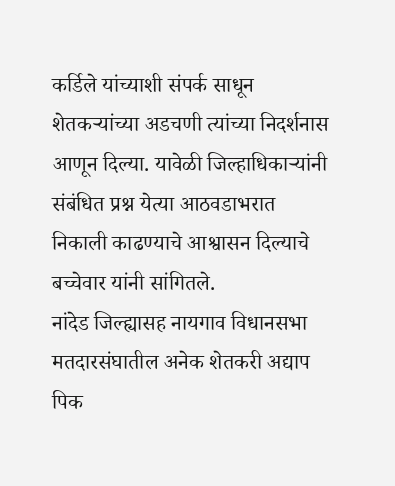कर्डिले यांच्याशी संपर्क साधून शेतकऱ्यांच्या अडचणी त्यांच्या निदर्शनास आणून दिल्या. यावेळी जिल्हाधिकाऱ्यांनी संबंधित प्रश्न येत्या आठवडाभरात निकाली काढण्याचे आश्वासन दिल्याचे बच्चेवार यांनी सांगितले.
नांदेड जिल्ह्यासह नायगाव विधानसभा मतदारसंघातील अनेक शेतकरी अद्याप पिक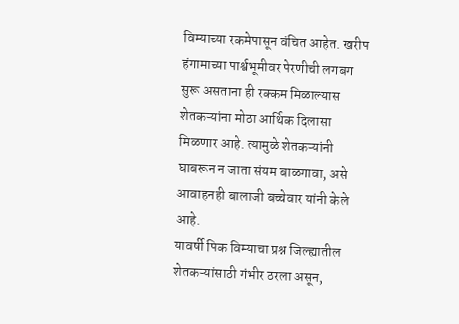विम्याच्या रकमेपासून वंचित आहेत. खरीप हंगामाच्या पार्श्वभूमीवर पेरणीची लगबग सुरू असताना ही रक्कम मिळाल्यास शेतकऱ्यांना मोठा आर्थिक दिलासा मिळणार आहे. त्यामुळे शेतकऱ्यांनी घाबरून न जाता संयम बाळगावा, असे आवाहनही बालाजी बच्चेवार यांनी केले आहे.
यावर्षी पिक विम्याचा प्रश्न जिल्ह्यातील शेतकऱ्यांसाठी गंभीर ठरला असून,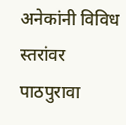अनेकांनी विविध स्तरांवर पाठपुरावा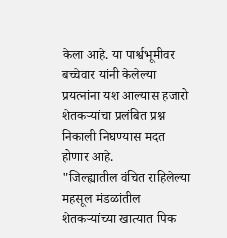केला आहे. या पार्श्वभूमीवर बच्चेवार यांनी केलेल्या प्रयत्नांना यश आल्यास हजारो शेतकऱ्यांचा प्रलंबित प्रश्न निकाली निघण्यास मदत होणार आहे.
"जिल्ह्यातील वंचित राहिलेल्या महसूल मंडळांतील शेतकऱ्यांच्या खात्यात पिक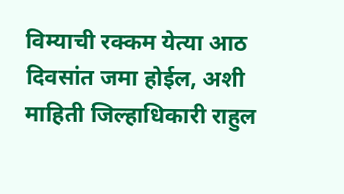विम्याची रक्कम येत्या आठ दिवसांत जमा होईल, अशी माहिती जिल्हाधिकारी राहुल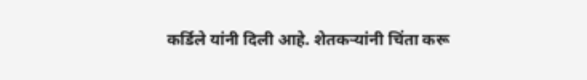कर्डिले यांनी दिली आहे. शेतकऱ्यांनी चिंता करू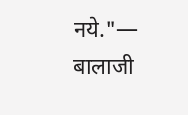नये."— बालाजी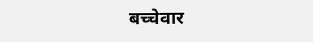बच्चेवार